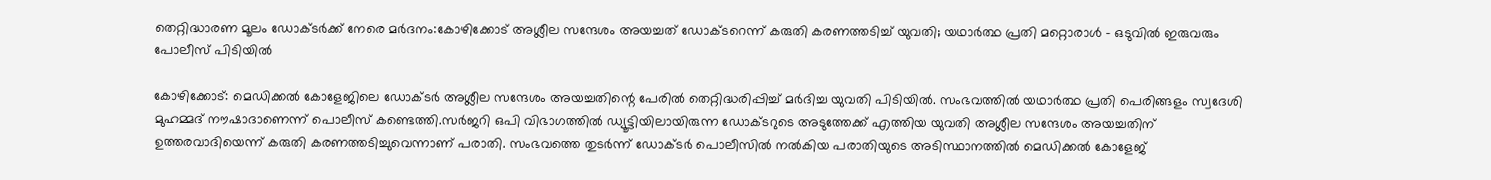തെറ്റിദ്ധാരണ മൂലം ഡോക്ടർക്ക് നേരെ മർദനം:കോഴിക്കോട് അശ്ലീല സന്ദേശം അയച്ചത് ഡോക്ടറെന്ന് കരുതി കരണത്തടിച്ച് യുവതി; യഥാർത്ഥ പ്രതി മറ്റൊരാൾ – ഒടുവിൽ ഇരുവരും പോലീസ് പിടിയിൽ

കോഴിക്കോട്: മെഡിക്കൽ കോളേജിലെ ഡോക്ടർ അശ്ലീല സന്ദേശം അയച്ചതിന്റെ പേരിൽ തെറ്റിദ്ധരിപ്പിച്ച് മർദിച്ച യുവതി പിടിയിൽ. സംഭവത്തിൽ യഥാർത്ഥ പ്രതി പെരിങ്ങളം സ്വദേശി മുഹമ്മദ് നൗഷാദാണെന്ന് പൊലീസ് കണ്ടെത്തി.സർജറി ഒപി വിഭാഗത്തിൽ ഡ്യൂട്ടിയിലായിരുന്ന ഡോക്ടറുടെ അടുത്തേക്ക് എത്തിയ യുവതി അശ്ലീല സന്ദേശം അയച്ചതിന് ഉത്തരവാദിയെന്ന് കരുതി കരണത്തടിച്ചുവെന്നാണ് പരാതി. സംഭവത്തെ തുടർന്ന് ഡോക്ടർ പൊലീസിൽ നൽകിയ പരാതിയുടെ അടിസ്ഥാനത്തിൽ മെഡിക്കൽ കോളേജ്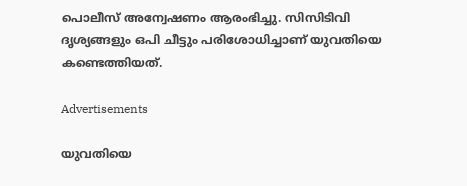പൊലീസ് അന്വേഷണം ആരംഭിച്ചു. സിസിടിവി ദൃശ്യങ്ങളും ഒപി ചീട്ടും പരിശോധിച്ചാണ് യുവതിയെ കണ്ടെത്തിയത്.

Advertisements

യുവതിയെ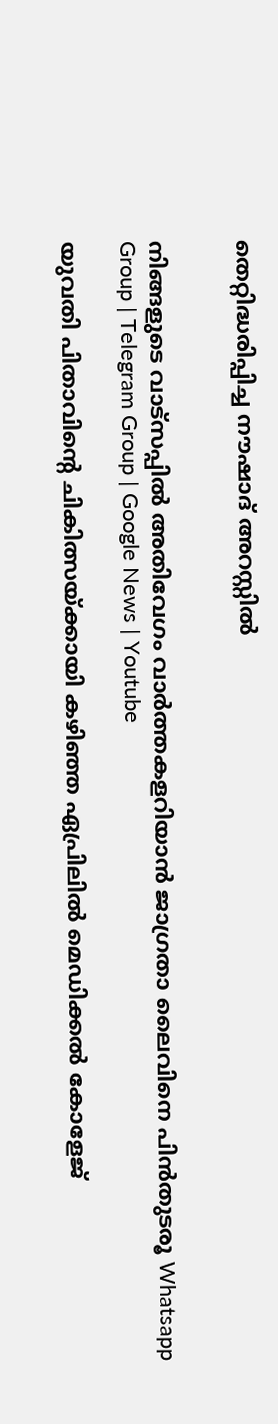തെറ്റിദ്ധരിപ്പിച്ച നൗഷാദ് അറസ്റ്റിൽ


നിങ്ങളുടെ വാട്സപ്പിൽ അതിവേഗം വാർത്തകളറിയാൻ ജാഗ്രതാ ലൈവിനെ പിൻതുടരൂ Whatsapp Group | Telegram Group | Google News | Youtube

യുവതി പിതാവിന്റെ ചികിത്സയ്ക്കായി കഴിഞ്ഞ ഏപ്രിലിൽ മെഡിക്കൽ കോളേജ്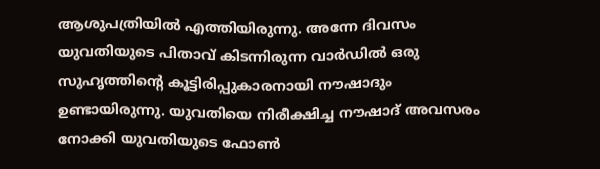ആശുപത്രിയിൽ എത്തിയിരുന്നു. അന്നേ ദിവസം യുവതിയുടെ പിതാവ് കിടന്നിരുന്ന വാർഡിൽ ഒരു സുഹൃത്തിന്റെ കൂട്ടിരിപ്പുകാരനായി നൗഷാദും ഉണ്ടായിരുന്നു. യുവതിയെ നിരീക്ഷിച്ച നൗഷാദ് അവസരം നോക്കി യുവതിയുടെ ഫോൺ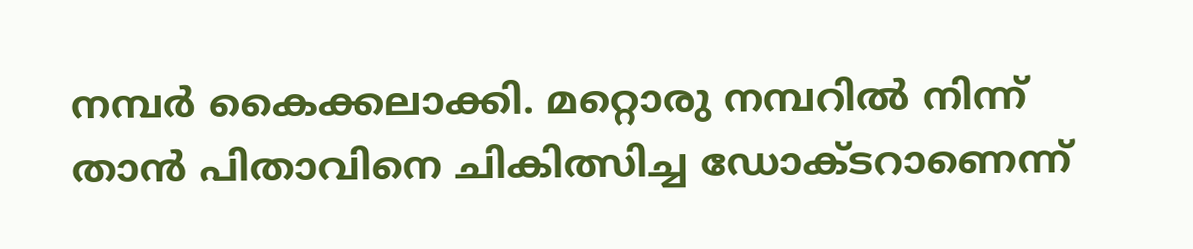നമ്പർ കൈക്കലാക്കി. മറ്റൊരു നമ്പറിൽ നിന്ന് താൻ പിതാവിനെ ചികിത്സിച്ച ഡോക്ടറാണെന്ന്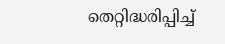തെറ്റിദ്ധരിപ്പിച്ച്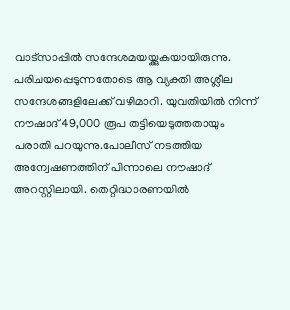വാട്‌സാപ്പിൽ സന്ദേശമയയ്ക്കുകയായിരുന്നു. പരിചയപ്പെടുന്നതോടെ ആ വ്യക്തി അശ്ലീല സന്ദേശങ്ങളിലേക്ക് വഴിമാറി. യുവതിയിൽ നിന്ന് നൗഷാദ് 49,000 രൂപ തട്ടിയെടുത്തതായും പരാതി പറയുന്നു.പോലീസ് നടത്തിയ അന്വേഷണത്തിന് പിന്നാലെ നൗഷാദ് അറസ്റ്റിലായി. തെറ്റിദ്ധാരണയിൽ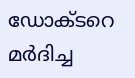ഡോക്ടറെ മർദിച്ച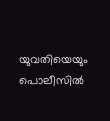യുവതിയെയും പൊലീസിൽ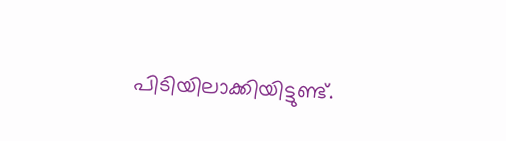പിടിയിലാക്കിയിട്ടുണ്ട്.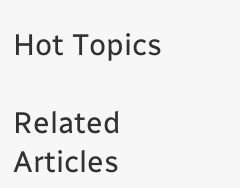Hot Topics

Related Articles